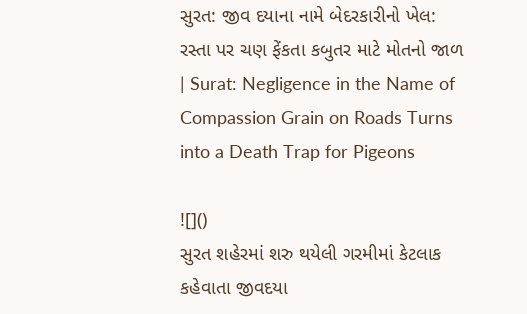સુરત: જીવ દયાના નામે બેદરકારીનો ખેલ: રસ્તા પર ચણ ફેંકતા કબુતર માટે મોતનો જાળ | Surat: Negligence in the Name of Compassion Grain on Roads Turns into a Death Trap for Pigeons

![]()
સુરત શહેરમાં શરુ થયેલી ગરમીમાં કેટલાક કહેવાતા જીવદયા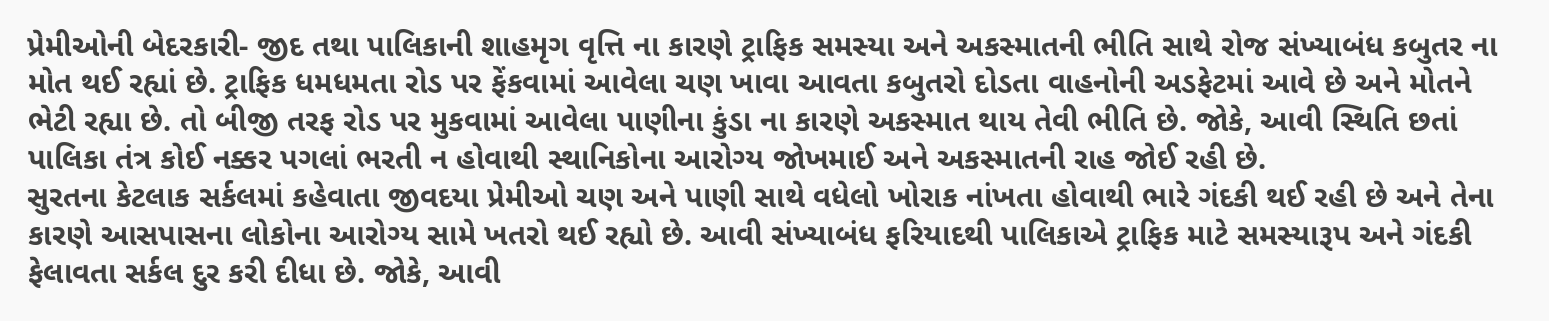પ્રેમીઓની બેદરકારી- જીદ તથા પાલિકાની શાહમૃગ વૃત્તિ ના કારણે ટ્રાફિક સમસ્યા અને અકસ્માતની ભીતિ સાથે રોજ સંખ્યાબંધ કબુતર ના મોત થઈ રહ્યાં છે. ટ્રાફિક ધમધમતા રોડ પર ફેંકવામાં આવેલા ચણ ખાવા આવતા કબુતરો દોડતા વાહનોની અડફેટમાં આવે છે અને મોતને ભેટી રહ્યા છે. તો બીજી તરફ રોડ પર મુકવામાં આવેલા પાણીના કુંડા ના કારણે અકસ્માત થાય તેવી ભીતિ છે. જોકે, આવી સ્થિતિ છતાં પાલિકા તંત્ર કોઈ નક્કર પગલાં ભરતી ન હોવાથી સ્થાનિકોના આરોગ્ય જોખમાઈ અને અકસ્માતની રાહ જોઈ રહી છે.
સુરતના કેટલાક સર્કલમાં કહેવાતા જીવદયા પ્રેમીઓ ચણ અને પાણી સાથે વધેલો ખોરાક નાંખતા હોવાથી ભારે ગંદકી થઈ રહી છે અને તેના કારણે આસપાસના લોકોના આરોગ્ય સામે ખતરો થઈ રહ્યો છે. આવી સંખ્યાબંધ ફરિયાદથી પાલિકાએ ટ્રાફિક માટે સમસ્યારૂપ અને ગંદકી ફેલાવતા સર્કલ દુર કરી દીધા છે. જોકે, આવી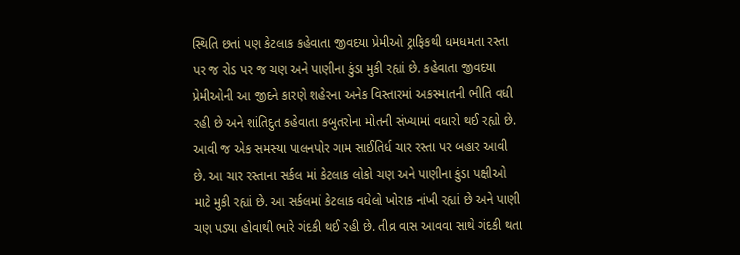સ્થિતિ છતાં પણ કેટલાક કહેવાતા જીવદયા પ્રેમીઓ ટ્રાફિકથી ધમધમતા રસ્તા પર જ રોડ પર જ ચણ અને પાણીના કુંડા મુકી રહ્યાં છે. કહેવાતા જીવદયા પ્રેમીઓની આ જીદને કારણે શહેરના અનેક વિસ્તારમાં અકસ્માતની ભીતિ વધી રહી છે અને શાંતિદુત કહેવાતા કબુતરોના મોતની સંખ્યામાં વધારો થઈ રહ્યો છે.
આવી જ એક સમસ્યા પાલનપોર ગામ સાઈતિર્ધ ચાર રસ્તા પર બહાર આવી છે. આ ચાર રસ્તાના સર્કલ માં કેટલાક લોકો ચણ અને પાણીના કુંડા પક્ષીઓ માટે મુકી રહ્યાં છે. આ સર્કલમાં કેટલાક વધેલો ખોરાક નાંખી રહ્યાં છે અને પાણી ચણ પડ્યા હોવાથી ભારે ગંદકી થઈ રહી છે. તીવ્ર વાસ આવવા સાથે ગંદકી થતા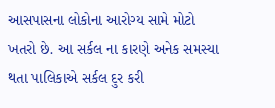આસપાસના લોકોના આરોગ્ય સામે મોટો ખતરો છે. આ સર્કલ ના કારણે અનેક સમસ્યા થતા પાલિકાએ સર્કલ દુર કરી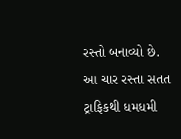રસ્તો બનાવ્યો છે.
આ ચાર રસ્તા સતત ટ્રાફિકથી ધમધમી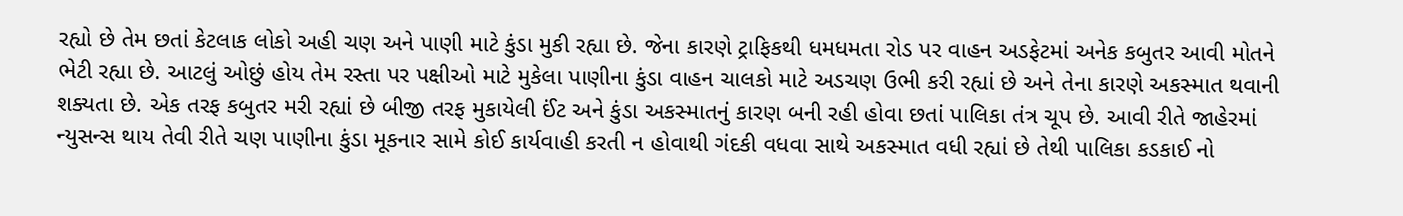રહ્યો છે તેમ છતાં કેટલાક લોકો અહી ચણ અને પાણી માટે કુંડા મુકી રહ્યા છે. જેના કારણે ટ્રાફિકથી ધમધમતા રોડ પર વાહન અડફેટમાં અનેક કબુતર આવી મોતને ભેટી રહ્યા છે. આટલું ઓછું હોય તેમ રસ્તા પર પક્ષીઓ માટે મુકેલા પાણીના કુંડા વાહન ચાલકો માટે અડચણ ઉભી કરી રહ્યાં છે અને તેના કારણે અકસ્માત થવાની શક્યતા છે. એક તરફ કબુતર મરી રહ્યાં છે બીજી તરફ મુકાયેલી ઈંટ અને કુંડા અકસ્માતનું કારણ બની રહી હોવા છતાં પાલિકા તંત્ર ચૂપ છે. આવી રીતે જાહેરમાં ન્યુસન્સ થાય તેવી રીતે ચણ પાણીના કુંડા મૂકનાર સામે કોઈ કાર્યવાહી કરતી ન હોવાથી ગંદકી વધવા સાથે અકસ્માત વધી રહ્યાં છે તેથી પાલિકા કડકાઈ નો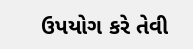ઉપયોગ કરે તેવી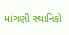માંગણી સ્થાનિકો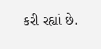કરી રહ્યાં છે.